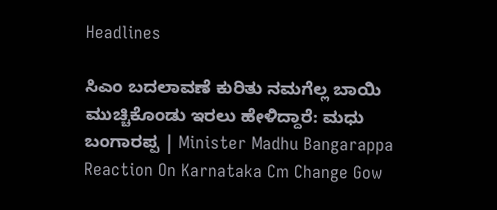Headlines

ಸಿಎಂ ಬದಲಾವಣೆ ಕುರಿತು ನಮಗೆಲ್ಲ ಬಾಯಿ ಮುಚ್ಚಿಕೊಂಡು ಇರಲು ಹೇಳಿದ್ದಾರೆ: ಮಧು ಬಂಗಾರಪ್ಪ | Minister Madhu Bangarappa Reaction On Karnataka Cm Change Gow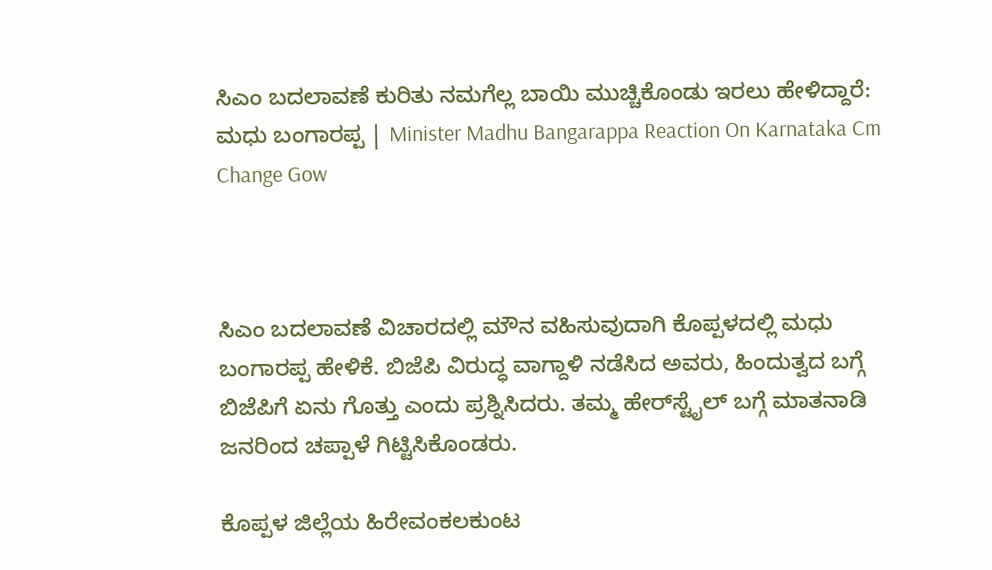ಸಿಎಂ ಬದಲಾವಣೆ ಕುರಿತು ನಮಗೆಲ್ಲ ಬಾಯಿ ಮುಚ್ಚಿಕೊಂಡು ಇರಲು ಹೇಳಿದ್ದಾರೆ: ಮಧು ಬಂಗಾರಪ್ಪ | Minister Madhu Bangarappa Reaction On Karnataka Cm Change Gow



ಸಿಎಂ ಬದಲಾವಣೆ ವಿಚಾರದಲ್ಲಿ ಮೌನ ವಹಿಸುವುದಾಗಿ ಕೊಪ್ಪಳದಲ್ಲಿ ಮಧು ಬಂಗಾರಪ್ಪ ಹೇಳಿಕೆ. ಬಿಜೆಪಿ ವಿರುದ್ಧ ವಾಗ್ದಾಳಿ ನಡೆಸಿದ ಅವರು, ಹಿಂದುತ್ವದ ಬಗ್ಗೆ ಬಿಜೆಪಿಗೆ ಏನು ಗೊತ್ತು ಎಂದು ಪ್ರಶ್ನಿಸಿದರು. ತಮ್ಮ ಹೇರ್‌ಸ್ಟೈಲ್‌ ಬಗ್ಗೆ ಮಾತನಾಡಿ ಜನರಿಂದ ಚಪ್ಪಾಳೆ ಗಿಟ್ಟಿಸಿಕೊಂಡರು.

ಕೊಪ್ಪಳ ಜಿಲ್ಲೆಯ ಹಿರೇವಂಕಲಕುಂಟ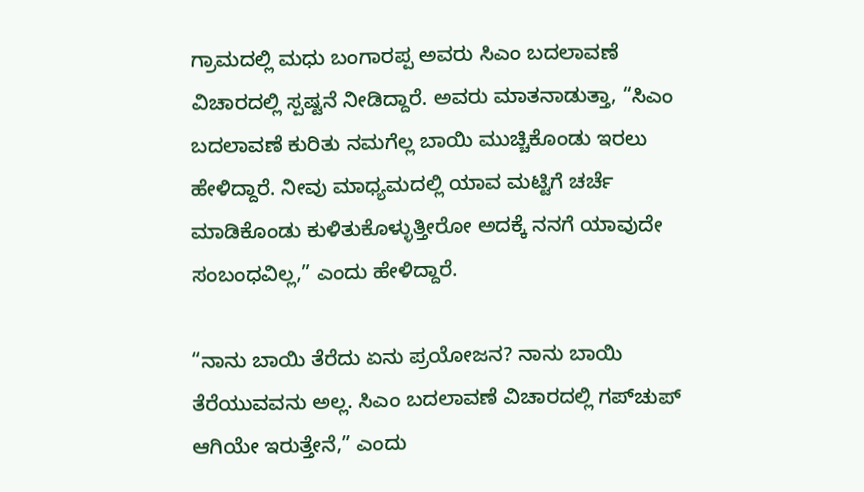ಗ್ರಾಮದಲ್ಲಿ ಮಧು ಬಂಗಾರಪ್ಪ ಅವರು ಸಿಎಂ ಬದಲಾವಣೆ ವಿಚಾರದಲ್ಲಿ ಸ್ಪಷ್ಟನೆ ನೀಡಿದ್ದಾರೆ. ಅವರು ಮಾತನಾಡುತ್ತಾ, “ಸಿಎಂ ಬದಲಾವಣೆ ಕುರಿತು ನಮಗೆಲ್ಲ ಬಾಯಿ ಮುಚ್ಚಿಕೊಂಡು ಇರಲು ಹೇಳಿದ್ದಾರೆ. ನೀವು ಮಾಧ್ಯಮದಲ್ಲಿ ಯಾವ ಮಟ್ಟಿಗೆ ಚರ್ಚೆ ಮಾಡಿಕೊಂಡು ಕುಳಿತುಕೊಳ್ಳುತ್ತೀರೋ ಅದಕ್ಕೆ ನನಗೆ ಯಾವುದೇ ಸಂಬಂಧವಿಲ್ಲ,” ಎಂದು ಹೇಳಿದ್ದಾರೆ.

“ನಾನು ಬಾಯಿ ತೆರೆದು ಏನು ಪ್ರಯೋಜನ? ನಾನು ಬಾಯಿ ತೆರೆಯುವವನು ಅಲ್ಲ. ಸಿಎಂ ಬದಲಾವಣೆ ವಿಚಾರದಲ್ಲಿ ಗಪ್‌ಚುಪ್ ಆಗಿಯೇ ಇರುತ್ತೇನೆ,” ಎಂದು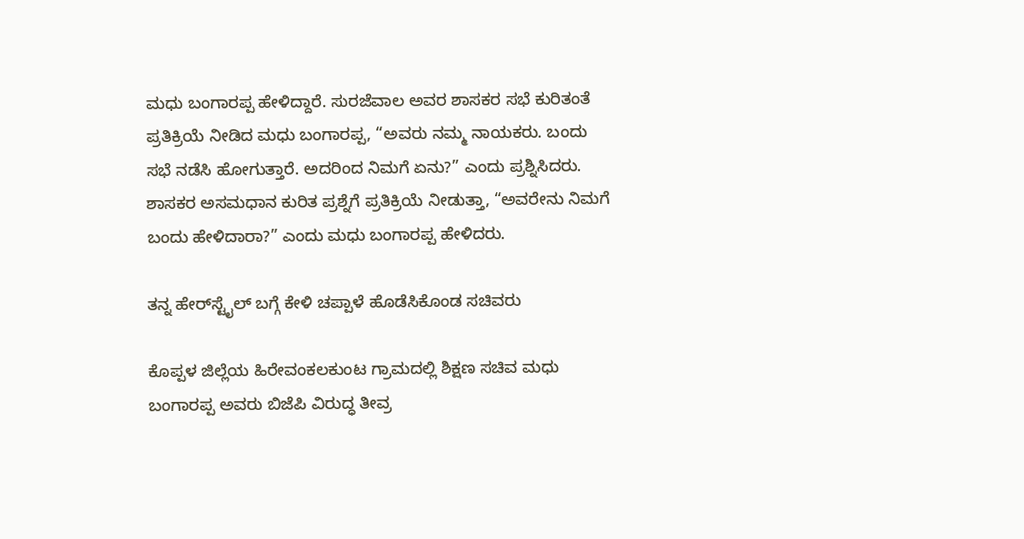ಮಧು ಬಂಗಾರಪ್ಪ ಹೇಳಿದ್ದಾರೆ. ಸುರಜೆವಾಲ ಅವರ ಶಾಸಕರ ಸಭೆ ಕುರಿತಂತೆ ಪ್ರತಿಕ್ರಿಯೆ ನೀಡಿದ ಮಧು ಬಂಗಾರಪ್ಪ, “ಅವರು ನಮ್ಮ ನಾಯಕರು. ಬಂದು ಸಭೆ ನಡೆಸಿ ಹೋಗುತ್ತಾರೆ. ಅದರಿಂದ ನಿಮಗೆ ಏನು?” ಎಂದು ಪ್ರಶ್ನಿಸಿದರು. ಶಾಸಕರ ಅಸಮಧಾನ ಕುರಿತ ಪ್ರಶ್ನೆಗೆ ಪ್ರತಿಕ್ರಿಯೆ ನೀಡುತ್ತಾ, “ಅವರೇನು ನಿಮಗೆ ಬಂದು ಹೇಳಿದಾರಾ?” ಎಂದು ಮಧು ಬಂಗಾರಪ್ಪ ಹೇಳಿದರು.

ತನ್ನ ಹೇರ್‌ಸ್ಟೈಲ್‌ ಬಗ್ಗೆ ಕೇಳಿ ಚಪ್ಪಾಳೆ ಹೊಡೆಸಿಕೊಂಡ ಸಚಿವರು

ಕೊಪ್ಪಳ ಜಿಲ್ಲೆಯ ಹಿರೇವಂಕಲಕುಂಟ ಗ್ರಾಮದಲ್ಲಿ ಶಿಕ್ಷಣ ಸಚಿವ ಮಧು ಬಂಗಾರಪ್ಪ ಅವರು ಬಿಜೆಪಿ ವಿರುದ್ಧ ತೀವ್ರ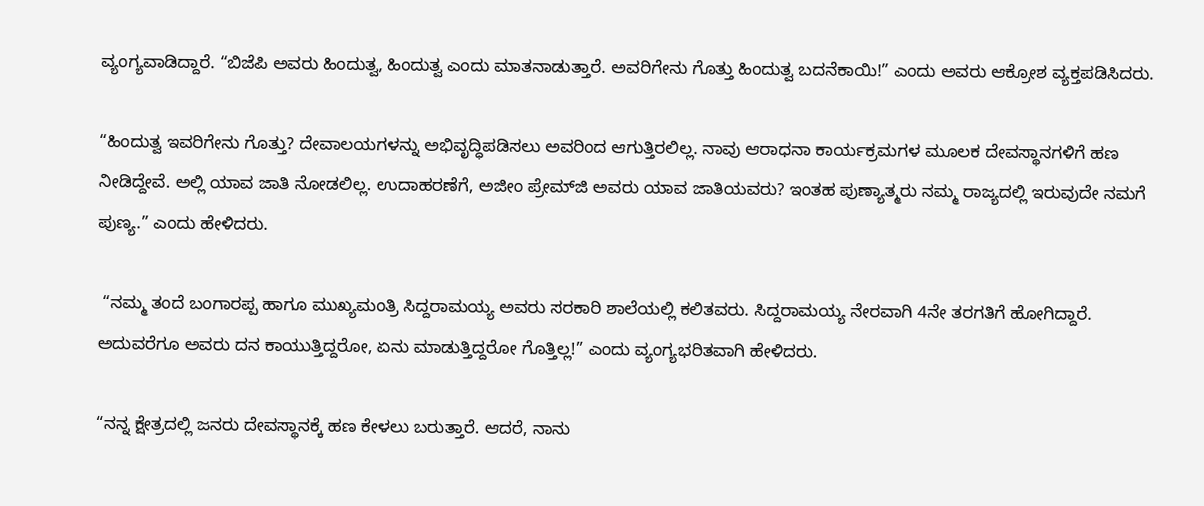ವ್ಯಂಗ್ಯವಾಡಿದ್ದಾರೆ. “ಬಿಜೆಪಿ ಅವರು ಹಿಂದುತ್ವ, ಹಿಂದುತ್ವ ಎಂದು ಮಾತನಾಡುತ್ತಾರೆ. ಅವರಿಗೇನು ಗೊತ್ತು ಹಿಂದುತ್ವ ಬದನೆಕಾಯಿ!” ಎಂದು ಅವರು ಆಕ್ರೋಶ ವ್ಯಕ್ತಪಡಿಸಿದರು.

“ಹಿಂದುತ್ವ ಇವರಿಗೇನು ಗೊತ್ತು? ದೇವಾಲಯಗಳನ್ನು ಅಭಿವೃದ್ಧಿಪಡಿಸಲು ಅವರಿಂದ ಆಗುತ್ತಿರಲಿಲ್ಲ. ನಾವು ಆರಾಧನಾ ಕಾರ್ಯಕ್ರಮಗಳ ಮೂಲಕ ದೇವಸ್ಥಾನಗಳಿಗೆ ಹಣ ನೀಡಿದ್ದೇವೆ. ಅಲ್ಲಿ ಯಾವ ಜಾತಿ ನೋಡಲಿಲ್ಲ. ಉದಾಹರಣೆಗೆ, ಅಜೀಂ ಪ್ರೇಮ್‌ಜಿ ಅವರು ಯಾವ ಜಾತಿಯವರು? ಇಂತಹ ಪುಣ್ಯಾತ್ಮರು ನಮ್ಮ ರಾಜ್ಯದಲ್ಲಿ ಇರುವುದೇ ನಮಗೆ ಪುಣ್ಯ.” ಎಂದು ಹೇಳಿದರು.

 “ನಮ್ಮ ತಂದೆ ಬಂಗಾರಪ್ಪ ಹಾಗೂ ಮುಖ್ಯಮಂತ್ರಿ ಸಿದ್ದರಾಮಯ್ಯ ಅವರು ಸರಕಾರಿ ಶಾಲೆಯಲ್ಲಿ ಕಲಿತವರು. ಸಿದ್ದರಾಮಯ್ಯ ನೇರವಾಗಿ 4ನೇ ತರಗತಿಗೆ ಹೋಗಿದ್ದಾರೆ. ಅದುವರೆಗೂ ಅವರು ದನ ಕಾಯುತ್ತಿದ್ದರೋ, ಏನು ಮಾಡುತ್ತಿದ್ದರೋ ಗೊತ್ತಿಲ್ಲ!” ಎಂದು ವ್ಯಂಗ್ಯಭರಿತವಾಗಿ ಹೇಳಿದರು.

“ನನ್ನ ಕ್ಷೇತ್ರದಲ್ಲಿ ಜನರು ದೇವಸ್ಥಾನಕ್ಕೆ ಹಣ ಕೇಳಲು ಬರುತ್ತಾರೆ. ಆದರೆ, ನಾನು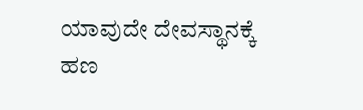ಯಾವುದೇ ದೇವಸ್ಥಾನಕ್ಕೆ ಹಣ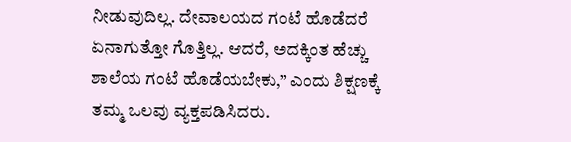ನೀಡುವುದಿಲ್ಲ. ದೇವಾಲಯದ ಗಂಟೆ ಹೊಡೆದರೆ ಏನಾಗುತ್ತೋ ಗೊತ್ತಿಲ್ಲ. ಆದರೆ, ಅದಕ್ಕಿಂತ ಹೆಚ್ಚು ಶಾಲೆಯ ಗಂಟೆ ಹೊಡೆಯಬೇಕು,” ಎಂದು ಶಿಕ್ಷಣಕ್ಕೆ ತಮ್ಮ ಒಲವು ವ್ಯಕ್ತಪಡಿಸಿದರು.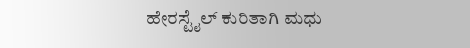ಹೇರಸ್ಟೈಲ್ ಕುರಿತಾಗಿ ಮಧು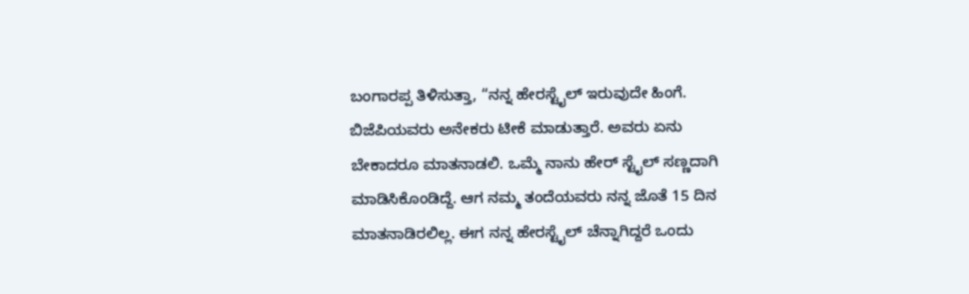ಬಂಗಾರಪ್ಪ ತಿಳಿಸುತ್ತಾ, “ನನ್ನ ಹೇರಸ್ಟೈಲ್ ಇರುವುದೇ ಹಿಂಗೆ. ಬಿಜೆಪಿಯವರು ಅನೇಕರು ಟೀಕೆ ಮಾಡುತ್ತಾರೆ. ಅವರು ಏನು ಬೇಕಾದರೂ ಮಾತನಾಡಲಿ. ಒಮ್ಮೆ ನಾನು ಹೇರ್‌ ಸ್ಟೈಲ್ ಸಣ್ಣದಾಗಿ ಮಾಡಿಸಿಕೊಂಡಿದ್ದೆ. ಆಗ ನಮ್ಮ ತಂದೆಯವರು ನನ್ನ ಜೊತೆ 15 ದಿನ ಮಾತನಾಡಿರಲಿಲ್ಲ. ಈಗ ನನ್ನ ಹೇರಸ್ಟೈಲ್ ಚೆನ್ನಾಗಿದ್ದರೆ ಒಂದು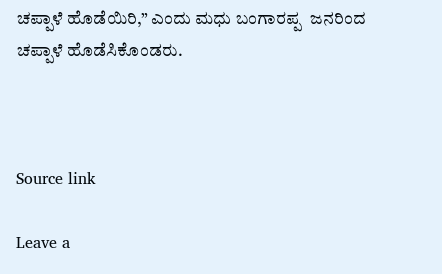ಚಪ್ಪಾಳೆ ಹೊಡೆಯಿರಿ,” ಎಂದು ಮಧು ಬಂಗಾರಪ್ಪ  ಜನರಿಂದ ಚಪ್ಪಾಳೆ ಹೊಡೆಸಿಕೊಂಡರು.



Source link

Leave a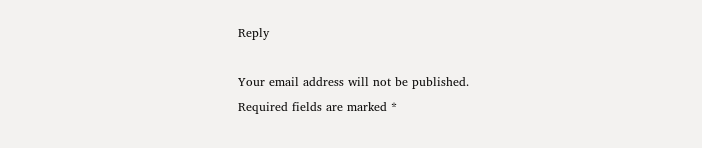Reply

Your email address will not be published. Required fields are marked *